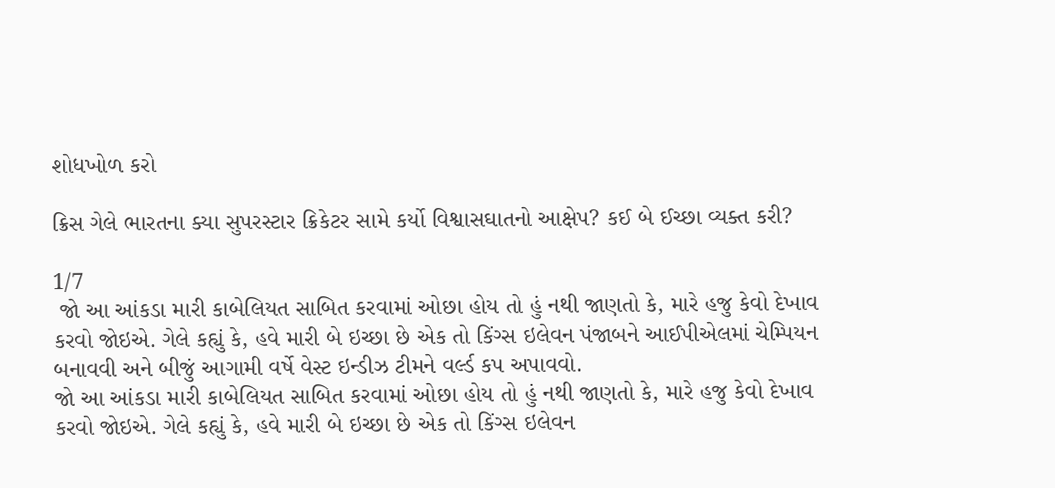શોધખોળ કરો

ક્રિસ ગેલે ભારતના ક્યા સુપરસ્ટાર ક્રિકેટર સામે કર્યો વિશ્વાસઘાતનો આક્ષેપ? કઈ બે ઈચ્છા વ્યક્ત કરી?

1/7
 જો આ આંકડા મારી કાબેલિયત સાબિત કરવામાં ઓછા હોય તો હું નથી જાણતો કે, મારે હજુ કેવો દેખાવ કરવો જોઇએ. ગેલે કહ્યું કે, હવે મારી બે ઇચ્છા છે એક તો કિંગ્સ ઇલેવન પંજાબને આઈપીએલમાં ચેમ્પિયન બનાવવી અને બીજું આગામી વર્ષે વેસ્ટ ઇન્ડીઝ ટીમને વર્લ્ડ કપ અપાવવો.
જો આ આંકડા મારી કાબેલિયત સાબિત કરવામાં ઓછા હોય તો હું નથી જાણતો કે, મારે હજુ કેવો દેખાવ કરવો જોઇએ. ગેલે કહ્યું કે, હવે મારી બે ઇચ્છા છે એક તો કિંગ્સ ઇલેવન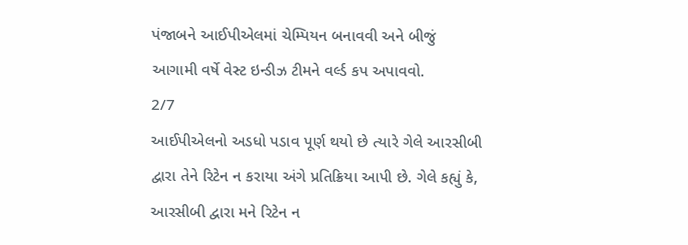પંજાબને આઈપીએલમાં ચેમ્પિયન બનાવવી અને બીજું આગામી વર્ષે વેસ્ટ ઇન્ડીઝ ટીમને વર્લ્ડ કપ અપાવવો.
2/7
આઈપીએલનો અડધો પડાવ પૂર્ણ થયો છે ત્યારે ગેલે આરસીબી દ્વારા તેને રિટેન ન કરાયા અંગે પ્રતિક્રિયા આપી છે. ગેલે કહ્યું કે, આરસીબી દ્વારા મને રિટેન ન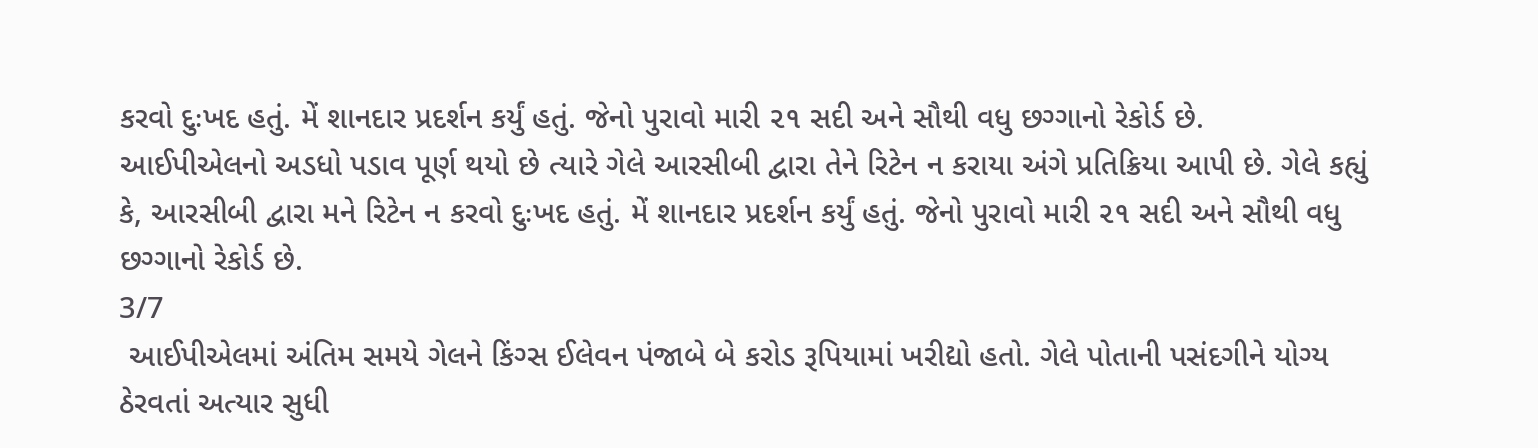કરવો દુઃખદ હતું. મેં શાનદાર પ્રદર્શન કર્યું હતું. જેનો પુરાવો મારી ૨૧ સદી અને સૌથી વધુ છગ્ગાનો રેકોર્ડ છે.
આઈપીએલનો અડધો પડાવ પૂર્ણ થયો છે ત્યારે ગેલે આરસીબી દ્વારા તેને રિટેન ન કરાયા અંગે પ્રતિક્રિયા આપી છે. ગેલે કહ્યું કે, આરસીબી દ્વારા મને રિટેન ન કરવો દુઃખદ હતું. મેં શાનદાર પ્રદર્શન કર્યું હતું. જેનો પુરાવો મારી ૨૧ સદી અને સૌથી વધુ છગ્ગાનો રેકોર્ડ છે.
3/7
 આઈપીએલમાં અંતિમ સમયે ગેલને કિંગ્સ ઈલેવન પંજાબે બે કરોડ રૂપિયામાં ખરીદ્યો હતો. ગેલે પોતાની પસંદગીને યોગ્ય ઠેરવતાં અત્યાર સુધી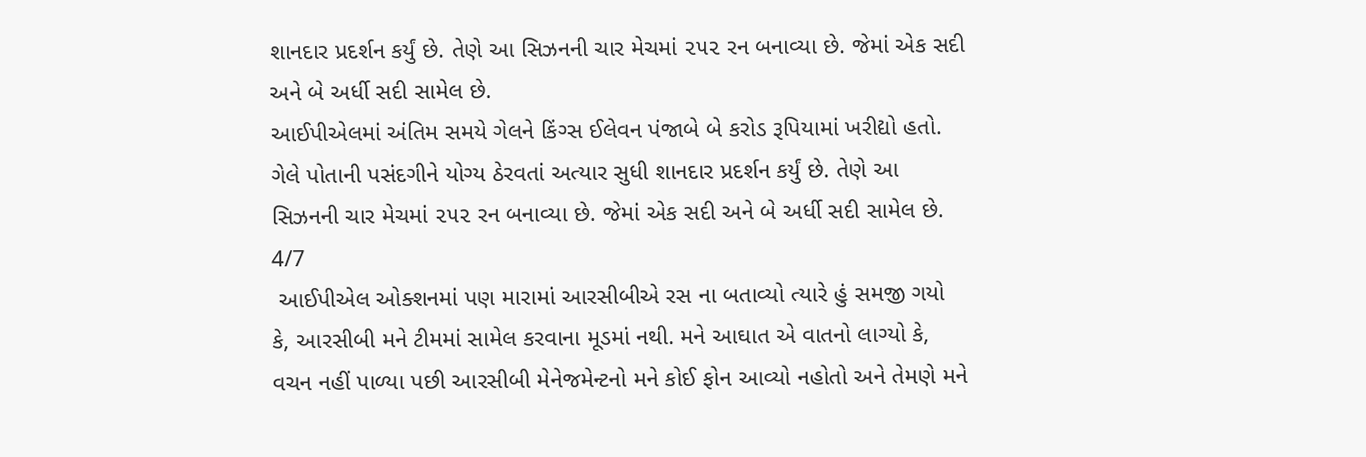શાનદાર પ્રદર્શન કર્યું છે. તેણે આ સિઝનની ચાર મેચમાં ૨૫૨ રન બનાવ્યા છે. જેમાં એક સદી અને બે અર્ધી સદી સામેલ છે.
આઈપીએલમાં અંતિમ સમયે ગેલને કિંગ્સ ઈલેવન પંજાબે બે કરોડ રૂપિયામાં ખરીદ્યો હતો. ગેલે પોતાની પસંદગીને યોગ્ય ઠેરવતાં અત્યાર સુધી શાનદાર પ્રદર્શન કર્યું છે. તેણે આ સિઝનની ચાર મેચમાં ૨૫૨ રન બનાવ્યા છે. જેમાં એક સદી અને બે અર્ધી સદી સામેલ છે.
4/7
 આઈપીએલ ઓક્શનમાં પણ મારામાં આરસીબીએ રસ ના બતાવ્યો ત્યારે હું સમજી ગયો કે, આરસીબી મને ટીમમાં સામેલ કરવાના મૂડમાં નથી. મને આઘાત એ વાતનો લાગ્યો કે, વચન નહીં પાળ્યા પછી આરસીબી મેનેજમેન્ટનો મને કોઈ ફોન આવ્યો નહોતો અને તેમણે મને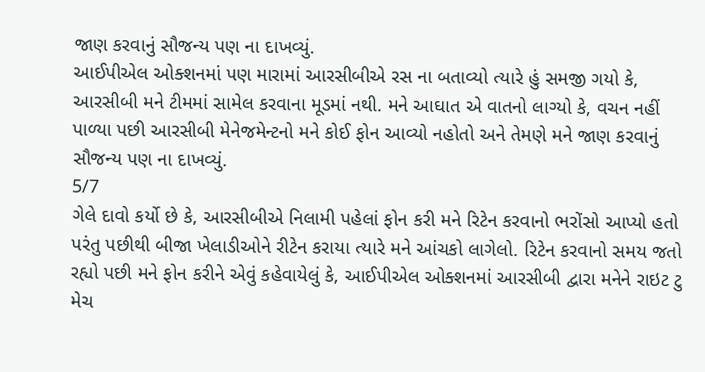જાણ કરવાનું સૌજન્ય પણ ના દાખવ્યું.
આઈપીએલ ઓક્શનમાં પણ મારામાં આરસીબીએ રસ ના બતાવ્યો ત્યારે હું સમજી ગયો કે, આરસીબી મને ટીમમાં સામેલ કરવાના મૂડમાં નથી. મને આઘાત એ વાતનો લાગ્યો કે, વચન નહીં પાળ્યા પછી આરસીબી મેનેજમેન્ટનો મને કોઈ ફોન આવ્યો નહોતો અને તેમણે મને જાણ કરવાનું સૌજન્ય પણ ના દાખવ્યું.
5/7
ગેલે દાવો કર્યો છે કે, આરસીબીએ નિલામી પહેલાં ફોન કરી મને રિટેન કરવાનો ભરોંસો આપ્યો હતો પરંતુ પછીથી બીજા ખેલાડીઓને રીટેન કરાયા ત્યારે મને આંચકો લાગેલો. રિટેન કરવાનો સમય જતો રહ્યો પછી મને ફોન કરીને એવું કહેવાયેલું કે, આઈપીએલ ઓક્શનમાં આરસીબી દ્વારા મનેને રાઇટ ટુ મેચ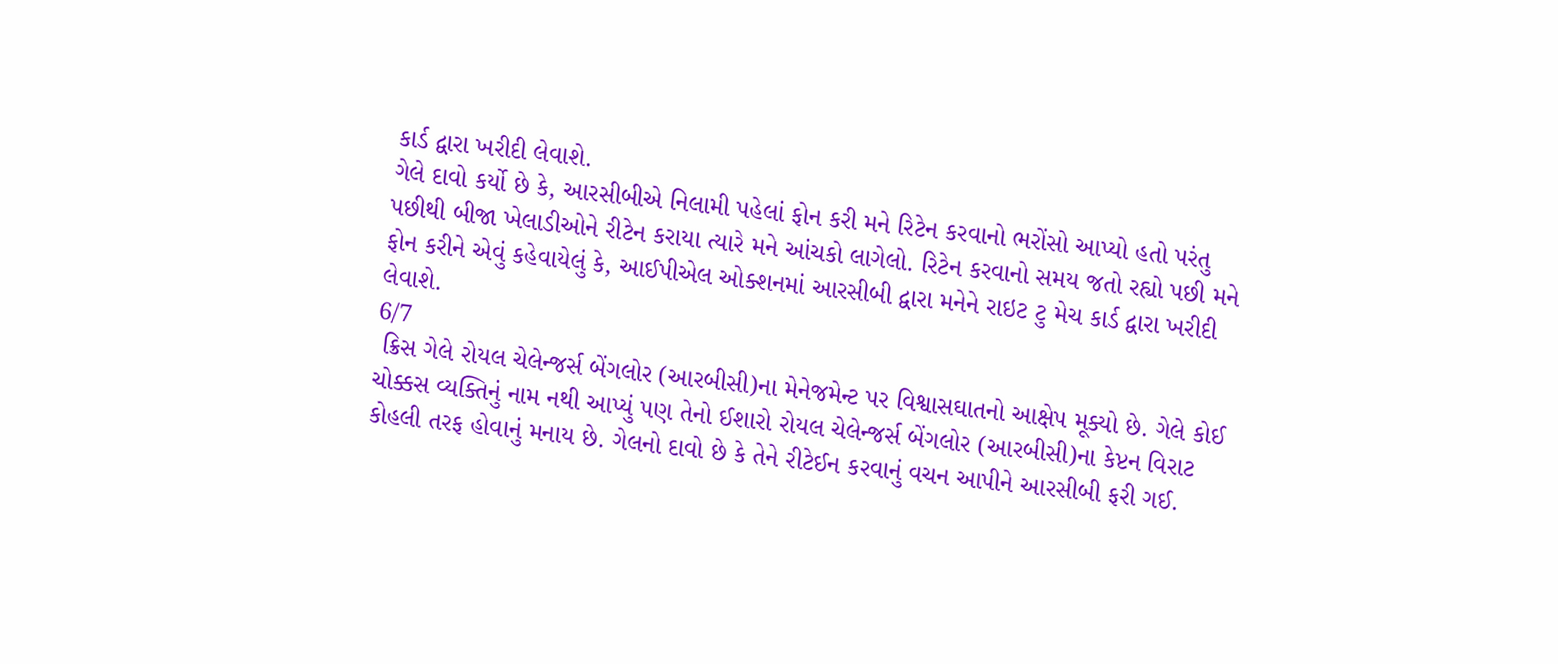કાર્ડ દ્વારા ખરીદી લેવાશે.
ગેલે દાવો કર્યો છે કે, આરસીબીએ નિલામી પહેલાં ફોન કરી મને રિટેન કરવાનો ભરોંસો આપ્યો હતો પરંતુ પછીથી બીજા ખેલાડીઓને રીટેન કરાયા ત્યારે મને આંચકો લાગેલો. રિટેન કરવાનો સમય જતો રહ્યો પછી મને ફોન કરીને એવું કહેવાયેલું કે, આઈપીએલ ઓક્શનમાં આરસીબી દ્વારા મનેને રાઇટ ટુ મેચ કાર્ડ દ્વારા ખરીદી લેવાશે.
6/7
 ક્રિસ ગેલે રોયલ ચેલેન્જર્સ બેંગલોર (આરબીસી)ના મેનેજમેન્ટ પર વિશ્વાસઘાતનો આક્ષેપ મૂક્યો છે. ગેલે કોઈ ચોક્કસ વ્યક્તિનું નામ નથી આપ્યું પણ તેનો ઈશારો રોયલ ચેલેન્જર્સ બેંગલોર (આરબીસી)ના કેપ્ટન વિરાટ કોહલી તરફ હોવાનું મનાય છે. ગેલનો દાવો છે કે તેને રીટેઈન કરવાનું વચન આપીને આરસીબી ફરી ગઈ.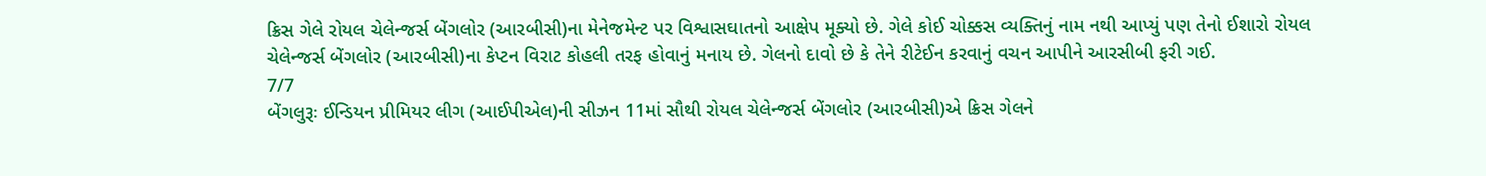ક્રિસ ગેલે રોયલ ચેલેન્જર્સ બેંગલોર (આરબીસી)ના મેનેજમેન્ટ પર વિશ્વાસઘાતનો આક્ષેપ મૂક્યો છે. ગેલે કોઈ ચોક્કસ વ્યક્તિનું નામ નથી આપ્યું પણ તેનો ઈશારો રોયલ ચેલેન્જર્સ બેંગલોર (આરબીસી)ના કેપ્ટન વિરાટ કોહલી તરફ હોવાનું મનાય છે. ગેલનો દાવો છે કે તેને રીટેઈન કરવાનું વચન આપીને આરસીબી ફરી ગઈ.
7/7
બેંગલુરૂઃ ઈન્ડિયન પ્રીમિયર લીગ (આઈપીએલ)ની સીઝન 11માં સૌથી રોયલ ચેલેન્જર્સ બેંગલોર (આરબીસી)એ ક્રિસ ગેલને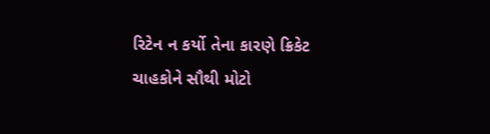રિટેન ન કર્યો તેના કારણે ક્રિકેટ ચાહકોને સૌથી મોટો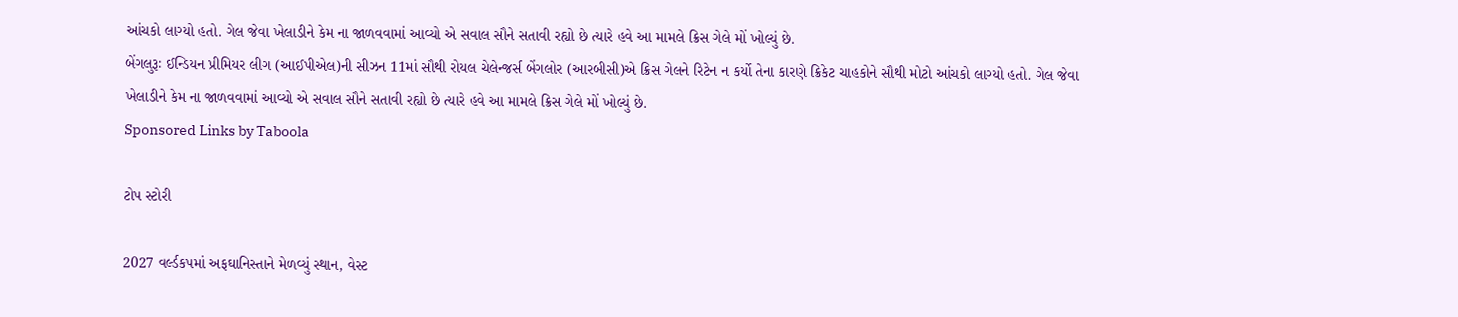આંચકો લાગ્યો હતો. ગેલ જેવા ખેલાડીને કેમ ના જાળવવામાં આવ્યો એ સવાલ સૌને સતાવી રહ્યો છે ત્યારે હવે આ મામલે ક્રિસ ગેલે મોં ખોલ્યું છે.
બેંગલુરૂઃ ઈન્ડિયન પ્રીમિયર લીગ (આઈપીએલ)ની સીઝન 11માં સૌથી રોયલ ચેલેન્જર્સ બેંગલોર (આરબીસી)એ ક્રિસ ગેલને રિટેન ન કર્યો તેના કારણે ક્રિકેટ ચાહકોને સૌથી મોટો આંચકો લાગ્યો હતો. ગેલ જેવા ખેલાડીને કેમ ના જાળવવામાં આવ્યો એ સવાલ સૌને સતાવી રહ્યો છે ત્યારે હવે આ મામલે ક્રિસ ગેલે મોં ખોલ્યું છે.
Sponsored Links by Taboola

ટોપ સ્ટોરી

2027 વર્લ્ડકપમાં અફઘાનિસ્તાને મેળવ્યું સ્થાન, વેસ્ટ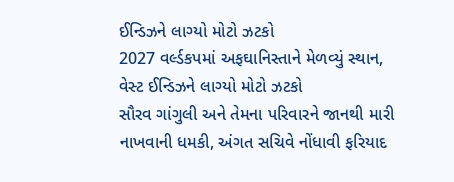ઈન્ડિઝને લાગ્યો મોટો ઝટકો
2027 વર્લ્ડકપમાં અફઘાનિસ્તાને મેળવ્યું સ્થાન, વેસ્ટ ઈન્ડિઝને લાગ્યો મોટો ઝટકો
સૌરવ ગાંગુલી અને તેમના પરિવારને જાનથી મારી નાખવાની ધમકી, અંગત સચિવે નોંધાવી ફરિયાદ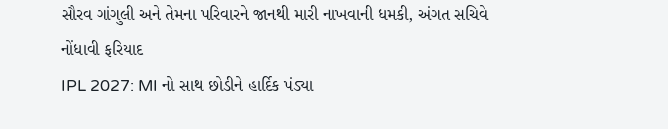સૌરવ ગાંગુલી અને તેમના પરિવારને જાનથી મારી નાખવાની ધમકી, અંગત સચિવે નોંધાવી ફરિયાદ
IPL 2027: MI નો સાથ છોડીને હાર્દિક પંડ્યા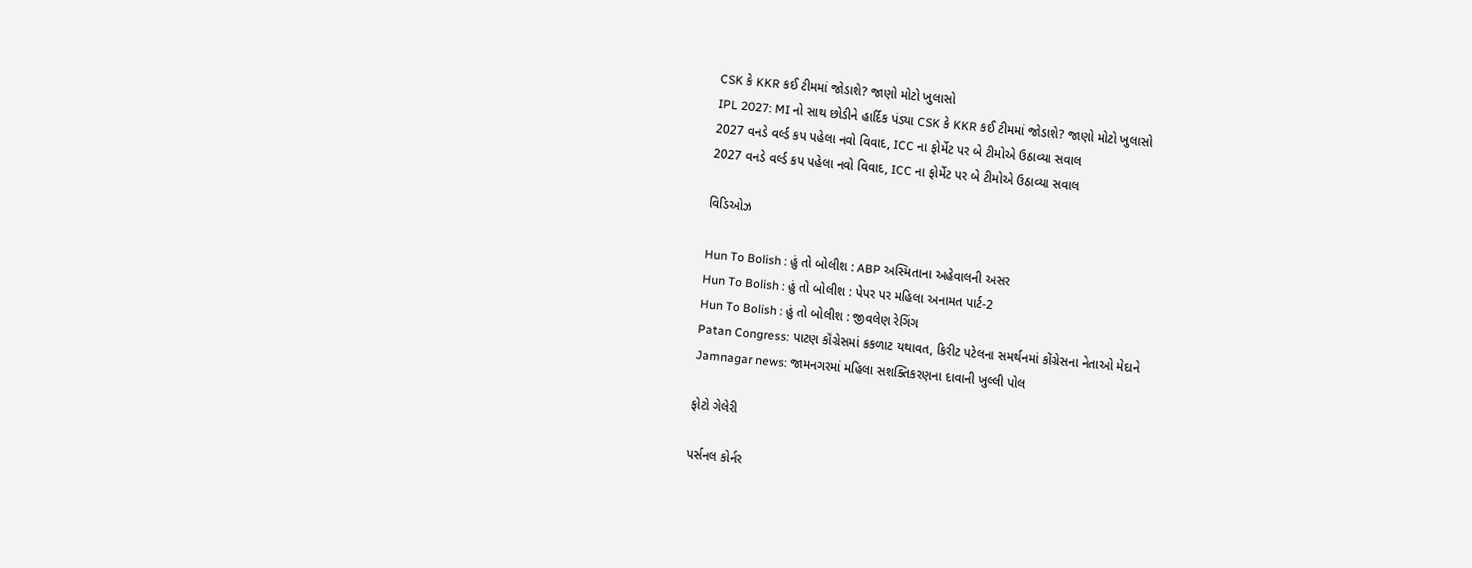CSK કે KKR કઈ ટીમમાં જોડાશે? જાણો મોટો ખુલાસો
IPL 2027: MI નો સાથ છોડીને હાર્દિક પંડ્યા CSK કે KKR કઈ ટીમમાં જોડાશે? જાણો મોટો ખુલાસો
2027 વનડે વર્લ્ડ કપ પહેલા નવો વિવાદ, ICC ના ફોર્મેટ પર બે ટીમોએ ઉઠાવ્યા સવાલ
2027 વનડે વર્લ્ડ કપ પહેલા નવો વિવાદ, ICC ના ફોર્મેટ પર બે ટીમોએ ઉઠાવ્યા સવાલ

વિડિઓઝ

Hun To Bolish : હું તો બોલીશ : ABP અસ્મિતાના અહેવાલની અસર
Hun To Bolish : હું તો બોલીશ : પેપર પર મહિલા અનામત પાર્ટ-2
Hun To Bolish : હું તો બોલીશ : જીવલેણ રેગિંગ
Patan Congress: પાટણ કૉંગ્રેસમાં કકળાટ યથાવત, કિરીટ પટેલના સમર્થનમાં કોંગ્રેસના નેતાઓ મેદાને
Jamnagar news: જામનગરમાં મહિલા સશક્તિકરણના દાવાની ખુલ્લી પોલ

ફોટો ગેલેરી

પર્સનલ કોર્નર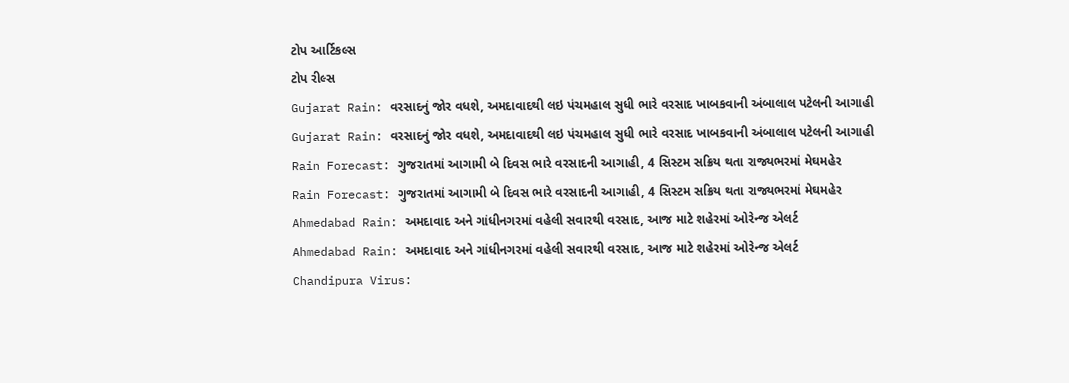ટોપ આર્ટિકલ્સ
ટોપ રીલ્સ
Gujarat Rain: વરસાદનું જોર વધશે, અમદાવાદથી લઇ પંચમહાલ સુધી ભારે વરસાદ ખાબકવાની અંબાલાલ પટેલની આગાહી
Gujarat Rain: વરસાદનું જોર વધશે, અમદાવાદથી લઇ પંચમહાલ સુધી ભારે વરસાદ ખાબકવાની અંબાલાલ પટેલની આગાહી
Rain Forecast: ગુજરાતમાં આગામી બે દિવસ ભારે વરસાદની આગાહી, 4 સિસ્ટમ સક્રિય થતા રાજ્યભરમાં મેઘમહેર
Rain Forecast: ગુજરાતમાં આગામી બે દિવસ ભારે વરસાદની આગાહી, 4 સિસ્ટમ સક્રિય થતા રાજ્યભરમાં મેઘમહેર
Ahmedabad Rain: અમદાવાદ અને ગાંધીનગરમાં વહેલી સવારથી વરસાદ, આજ માટે શહેરમાં ઓરેન્જ એલર્ટ
Ahmedabad Rain: અમદાવાદ અને ગાંધીનગરમાં વહેલી સવારથી વરસાદ, આજ માટે શહેરમાં ઓરેન્જ એલર્ટ
Chandipura Virus: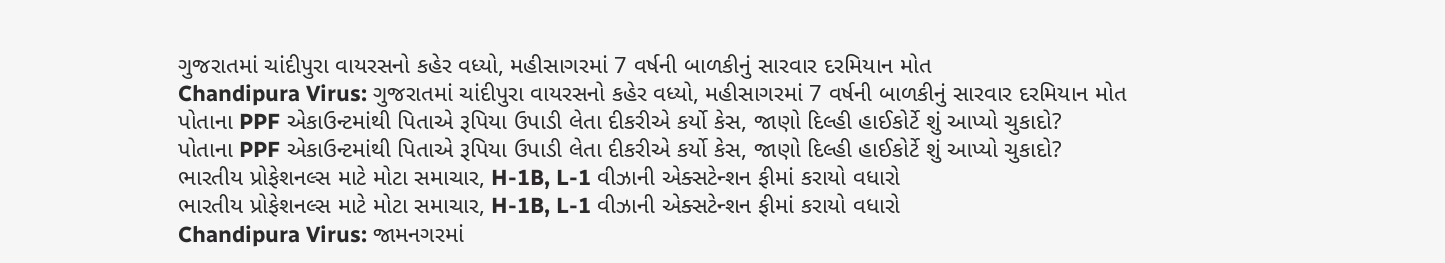ગુજરાતમાં ચાંદીપુરા વાયરસનો કહેર વધ્યો, મહીસાગરમાં 7 વર્ષની બાળકીનું સારવાર દરમિયાન મોત
Chandipura Virus: ગુજરાતમાં ચાંદીપુરા વાયરસનો કહેર વધ્યો, મહીસાગરમાં 7 વર્ષની બાળકીનું સારવાર દરમિયાન મોત
પોતાના PPF એકાઉન્ટમાંથી પિતાએ રૂપિયા ઉપાડી લેતા દીકરીએ કર્યો કેસ, જાણો દિલ્હી હાઈકોર્ટે શું આપ્યો ચુકાદો?
પોતાના PPF એકાઉન્ટમાંથી પિતાએ રૂપિયા ઉપાડી લેતા દીકરીએ કર્યો કેસ, જાણો દિલ્હી હાઈકોર્ટે શું આપ્યો ચુકાદો?
ભારતીય પ્રોફેશનલ્સ માટે મોટા સમાચાર, H-1B, L-1 વીઝાની એક્સટેન્શન ફીમાં કરાયો વધારો
ભારતીય પ્રોફેશનલ્સ માટે મોટા સમાચાર, H-1B, L-1 વીઝાની એક્સટેન્શન ફીમાં કરાયો વધારો
Chandipura Virus: જામનગરમાં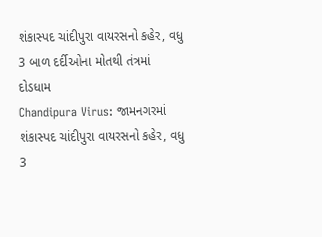શંકાસ્પદ ચાંદીપુરા વાયરસનો કહેર, વધુ 3 બાળ દર્દીઓના મોતથી તંત્રમાં દોડધામ
Chandipura Virus: જામનગરમાં શંકાસ્પદ ચાંદીપુરા વાયરસનો કહેર, વધુ 3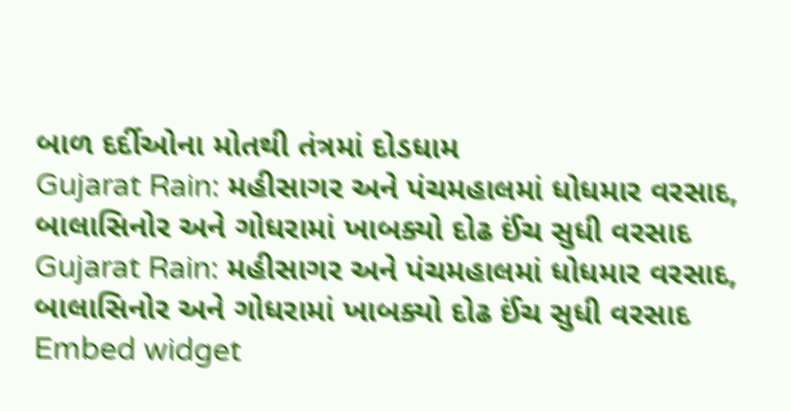બાળ દર્દીઓના મોતથી તંત્રમાં દોડધામ
Gujarat Rain: મહીસાગર અને પંચમહાલમાં ધોધમાર વરસાદ, બાલાસિનોર અને ગોધરામાં ખાબક્યો દોઢ ઈંચ સુધી વરસાદ
Gujarat Rain: મહીસાગર અને પંચમહાલમાં ધોધમાર વરસાદ, બાલાસિનોર અને ગોધરામાં ખાબક્યો દોઢ ઈંચ સુધી વરસાદ
Embed widget